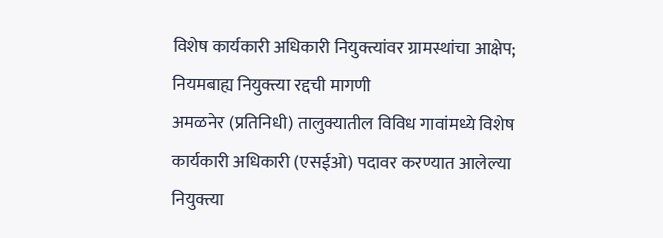विशेष कार्यकारी अधिकारी नियुक्त्यांवर ग्रामस्थांचा आक्षेप; नियमबाह्य नियुक्त्या रद्दची मागणी
अमळनेर (प्रतिनिधी) तालुक्यातील विविध गावांमध्ये विशेष कार्यकारी अधिकारी (एसईओ) पदावर करण्यात आलेल्या नियुक्त्या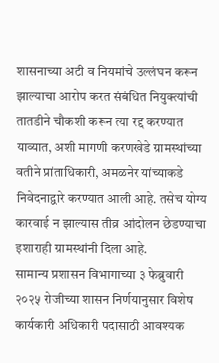शासनाच्या अटी व नियमांचे उल्लंघन करून झाल्याचा आरोप करत संबंधित नियुक्त्यांची तातडीने चौकशी करून त्या रद्द करण्यात याव्यात, अशी मागणी करणखेडे ग्रामस्थांच्या वतीने प्रांताधिकारी, अमळनेर यांच्याकडे निवेदनाद्वारे करण्यात आली आहे. तसेच योग्य कारवाई न झाल्यास तीव्र आंदोलन छेडण्याचा इशाराही ग्रामस्थांनी दिला आहे.
सामान्य प्रशासन विभागाच्या ३ फेब्रुवारी २०२५ रोजीच्या शासन निर्णयानुसार विशेष कार्यकारी अधिकारी पदासाठी आवश्यक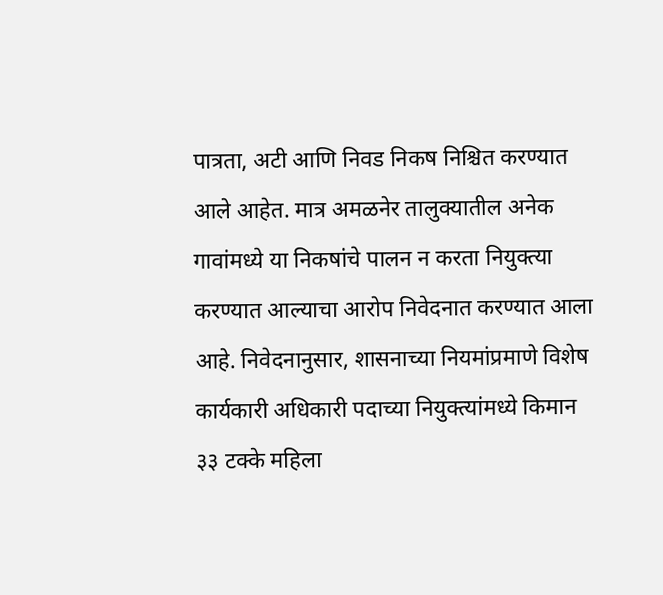पात्रता, अटी आणि निवड निकष निश्चित करण्यात आले आहेत. मात्र अमळनेर तालुक्यातील अनेक गावांमध्ये या निकषांचे पालन न करता नियुक्त्या करण्यात आल्याचा आरोप निवेदनात करण्यात आला आहे. निवेदनानुसार, शासनाच्या नियमांप्रमाणे विशेष कार्यकारी अधिकारी पदाच्या नियुक्त्यांमध्ये किमान ३३ टक्के महिला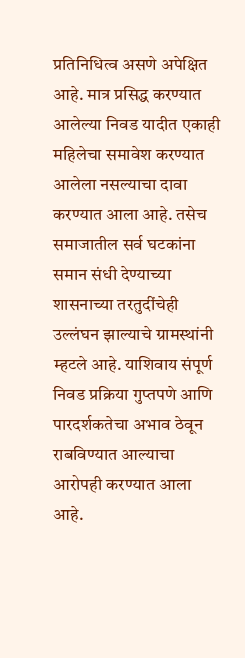प्रतिनिधित्व असणे अपेक्षित आहे. मात्र प्रसिद्ध करण्यात आलेल्या निवड यादीत एकाही महिलेचा समावेश करण्यात आलेला नसल्याचा दावा करण्यात आला आहे. तसेच समाजातील सर्व घटकांना समान संधी देण्याच्या शासनाच्या तरतुदींचेही उल्लंघन झाल्याचे ग्रामस्थांनी म्हटले आहे. याशिवाय संपूर्ण निवड प्रक्रिया गुप्तपणे आणि पारदर्शकतेचा अभाव ठेवून राबविण्यात आल्याचा आरोपही करण्यात आला आहे.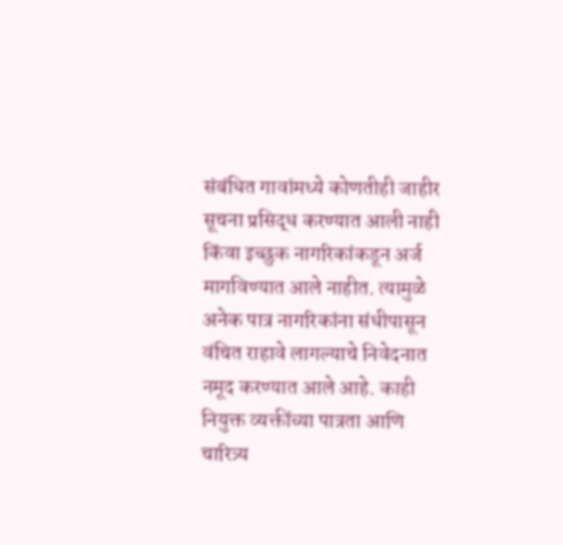संबंधित गावांमध्ये कोणतीही जाहीर सूचना प्रसिद्ध करण्यात आली नाही किंवा इच्छुक नागरिकांकडून अर्ज मागविण्यात आले नाहीत. त्यामुळे अनेक पात्र नागरिकांना संधीपासून वंचित राहावे लागल्याचे निवेदनात नमूद करण्यात आले आहे. काही नियुक्त व्यक्तींच्या पात्रता आणि चारित्र्य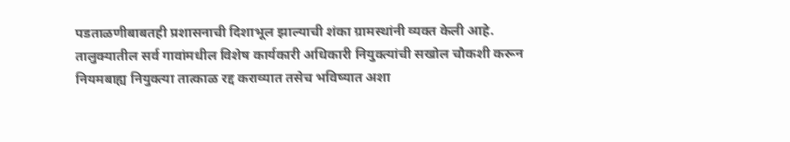पडताळणीबाबतही प्रशासनाची दिशाभूल झाल्याची शंका ग्रामस्थांनी व्यक्त केली आहे.
तालुक्यातील सर्व गावांमधील विशेष कार्यकारी अधिकारी नियुक्त्यांची सखोल चौकशी करून नियमबाह्य नियुक्त्या तात्काळ रद्द कराव्यात तसेच भविष्यात अशा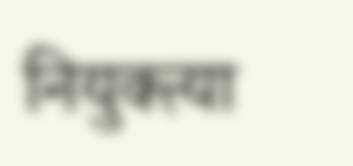नियुक्त्या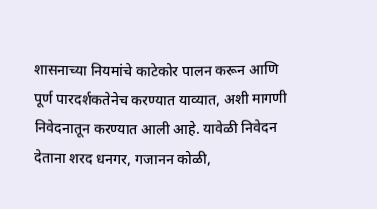शासनाच्या नियमांचे काटेकोर पालन करून आणि पूर्ण पारदर्शकतेनेच करण्यात याव्यात, अशी मागणी निवेदनातून करण्यात आली आहे. यावेळी निवेदन देताना शरद धनगर, गजानन कोळी,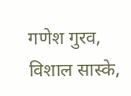गणेश गुरव, विशाल सास्के,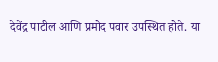देवेंद्र पाटील आणि प्रमोद पवार उपस्थित होते. या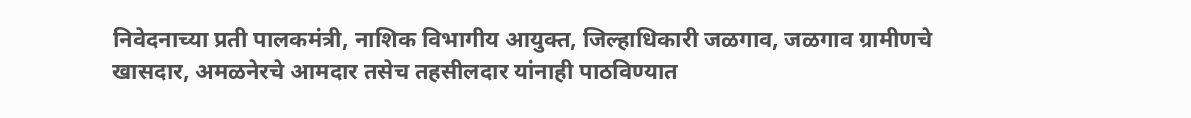निवेदनाच्या प्रती पालकमंत्री, नाशिक विभागीय आयुक्त, जिल्हाधिकारी जळगाव, जळगाव ग्रामीणचे खासदार, अमळनेरचे आमदार तसेच तहसीलदार यांनाही पाठविण्यात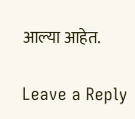आल्या आहेत.

Leave a Reply